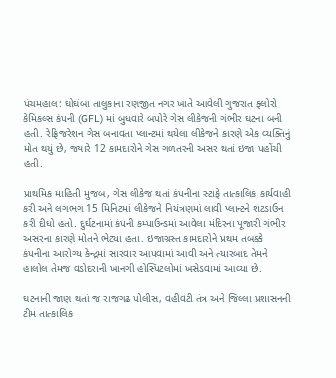પંચમહાલ: ઘોઘંબા તાલુકાના રણજીત નગર ખાતે આવેલી ગુજરાત ફ્લોરો કેમિકલ્સ કંપની (GFL) માં બુધવારે બપોરે ગેસ લીકેજની ગંભીર ઘટના બની હતી. રેફ્રિજરેશન ગેસ બનાવતા પ્લાન્ટમાં થયેલા લીકેજને કારણે એક વ્યક્તિનું મોત થયું છે, જ્યારે 12 કામદારોને ગેસ ગળતરની અસર થતાં ઇજા પહોંચી હતી.

પ્રાથમિક માહિતી મુજબ, ગેસ લીકેજ થતાં કંપનીના સ્ટાફે તાત્કાલિક કાર્યવાહી કરી અને લગભગ 15 મિનિટમાં લીકેજને નિયંત્રણમાં લાવી પ્લાન્ટને શટડાઉન કરી દીધો હતો. દુર્ઘટનામાં કંપની કમ્પાઉન્ડમાં આવેલા મંદિરના પૂજારી ગંભીર અસરના કારણે મોતને ભેટ્યા હતા. ઇજાગ્રસ્ત કામદારોને પ્રથમ તબક્કે કંપનીના આરોગ્ય કેન્દ્રમાં સારવાર આપવામાં આવી અને ત્યારબાદ તેમને હાલોલ તેમજ વડોદરાની ખાનગી હોસ્પિટલોમાં ખસેડવામાં આવ્યા છે.

ઘટનાની જાણ થતાં જ રાજગઢ પોલીસ, વહીવટી તંત્ર અને જિલ્લા પ્રશાસનની ટીમ તાત્કાલિક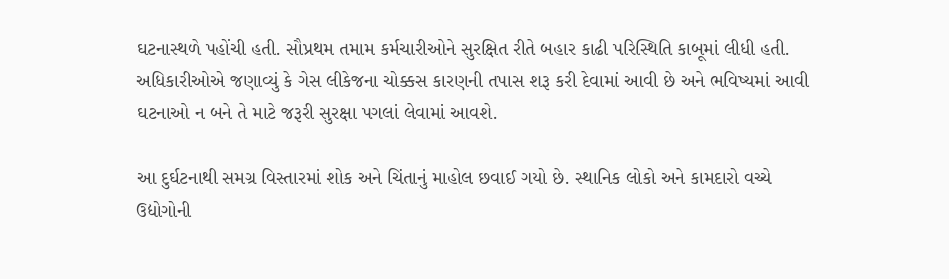ઘટનાસ્થળે પહોંચી હતી. સૌપ્રથમ તમામ કર્મચારીઓને સુરક્ષિત રીતે બહાર કાઢી પરિસ્થિતિ કાબૂમાં લીધી હતી. અધિકારીઓએ જણાવ્યું કે ગેસ લીકેજના ચોક્કસ કારણની તપાસ શરૂ કરી દેવામાં આવી છે અને ભવિષ્યમાં આવી ઘટનાઓ ન બને તે માટે જરૂરી સુરક્ષા પગલાં લેવામાં આવશે.

આ દુર્ઘટનાથી સમગ્ર વિસ્તારમાં શોક અને ચિંતાનું માહોલ છવાઈ ગયો છે. સ્થાનિક લોકો અને કામદારો વચ્ચે ઉદ્યોગોની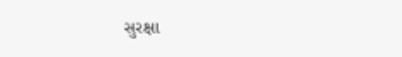સુરક્ષા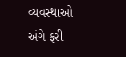વ્યવસ્થાઓ અંગે ફરી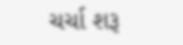ચર્ચા શરૂ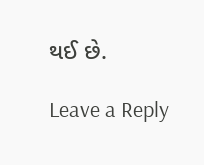થઈ છે.

Leave a Reply